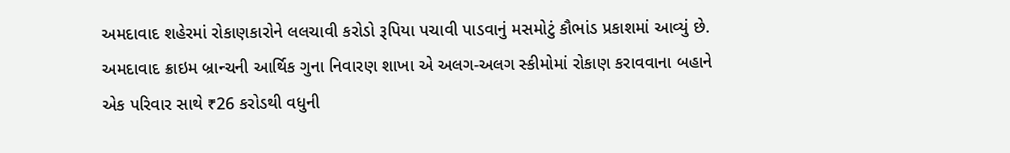અમદાવાદ શહેરમાં રોકાણકારોને લલચાવી કરોડો રૂપિયા પચાવી પાડવાનું મસમોટું કૌભાંડ પ્રકાશમાં આવ્યું છે. અમદાવાદ ક્રાઇમ બ્રાન્ચની આર્થિક ગુના નિવારણ શાખા એ અલગ-અલગ સ્કીમોમાં રોકાણ કરાવવાના બહાને એક પરિવાર સાથે ₹26 કરોડથી વધુની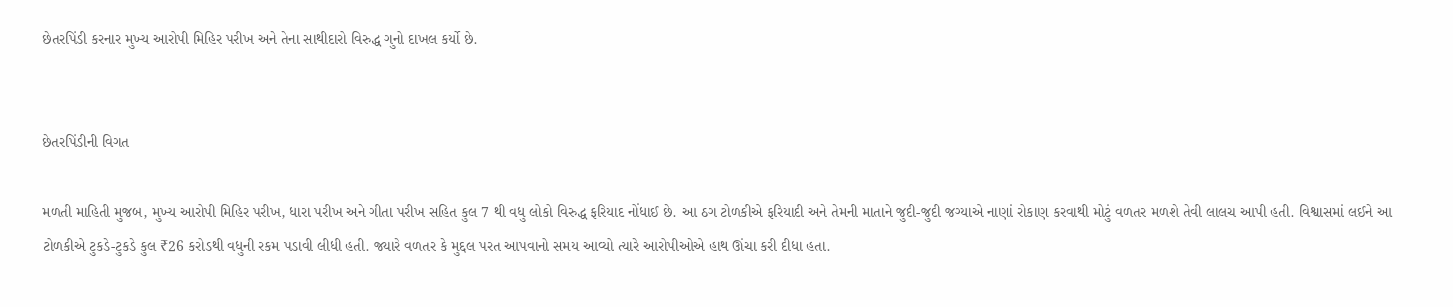છેતરપિંડી કરનાર મુખ્ય આરોપી મિહિર પરીખ અને તેના સાથીદારો વિરુદ્ધ ગુનો દાખલ કર્યો છે.


છેતરપિંડીની વિગત

મળતી માહિતી મુજબ, મુખ્ય આરોપી મિહિર પરીખ, ધારા પરીખ અને ગીતા પરીખ સહિત કુલ 7 થી વધુ લોકો વિરુદ્ધ ફરિયાદ નોંધાઈ છે. આ ઠગ ટોળકીએ ફરિયાદી અને તેમની માતાને જુદી-જુદી જગ્યાએ નાણાં રોકાણ કરવાથી મોટું વળતર મળશે તેવી લાલચ આપી હતી. વિશ્વાસમાં લઈને આ ટોળકીએ ટુકડે-ટુકડે કુલ ₹26 કરોડથી વધુની રકમ પડાવી લીધી હતી. જ્યારે વળતર કે મુદ્દલ પરત આપવાનો સમય આવ્યો ત્યારે આરોપીઓએ હાથ ઊંચા કરી દીધા હતા.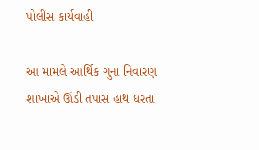પોલીસ કાર્યવાહી

આ મામલે આર્થિક ગુના નિવારણ શાખાએ ઊંડી તપાસ હાથ ધરતા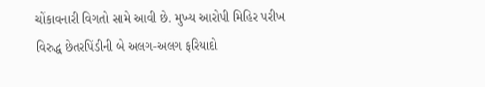ચોંકાવનારી વિગતો સામે આવી છે. મુખ્ય આરોપી મિહિર પરીખ વિરુદ્ધ છેતરપિંડીની બે અલગ-અલગ ફરિયાદો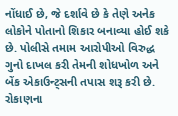નોંધાઈ છે, જે દર્શાવે છે કે તેણે અનેક લોકોને પોતાનો શિકાર બનાવ્યા હોઈ શકે છે. પોલીસે તમામ આરોપીઓ વિરુદ્ધ ગુનો દાખલ કરી તેમની શોધખોળ અને બેંક એકાઉન્ટ્સની તપાસ શરૂ કરી છે. રોકાણના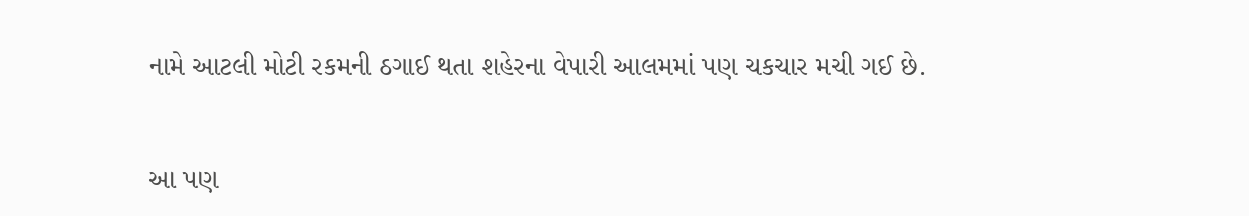નામે આટલી મોટી રકમની ઠગાઈ થતા શહેરના વેપારી આલમમાં પણ ચકચાર મચી ગઈ છે.


આ પણ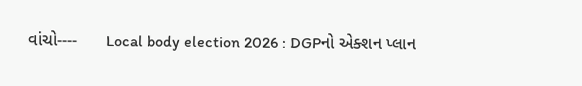વાંચો----      Local body election 2026 : DGPનો એક્શન પ્લાન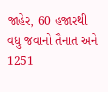જાહેર, 60 હજારથી વધુ જવાનો તૈનાત અને 1251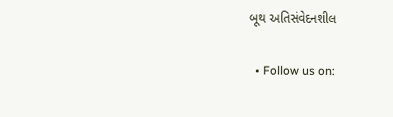બૂથ અતિસંવેદનશીલ

  • Follow us on: